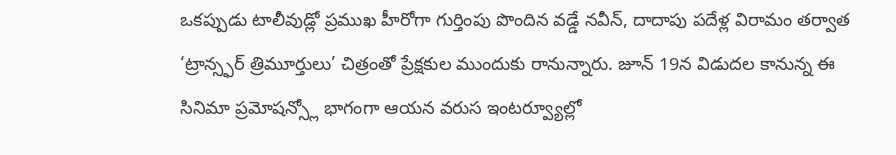ఒకప్పుడు టాలీవుడ్లో ప్రముఖ హీరోగా గుర్తింపు పొందిన వడ్డే నవీన్, దాదాపు పదేళ్ల విరామం తర్వాత ‘ట్రాన్స్ఫర్ త్రిమూర్తులు’ చిత్రంతో ప్రేక్షకుల ముందుకు రానున్నారు. జూన్ 19న విడుదల కానున్న ఈ సినిమా ప్రమోషన్స్లో భాగంగా ఆయన వరుస ఇంటర్వ్యూల్లో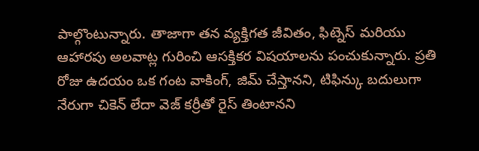పాల్గొంటున్నారు. తాజాగా తన వ్యక్తిగత జీవితం, ఫిట్నెస్ మరియు ఆహారపు అలవాట్ల గురించి ఆసక్తికర విషయాలను పంచుకున్నారు. ప్రతి రోజు ఉదయం ఒక గంట వాకింగ్, జిమ్ చేస్తానని, టిఫిన్కు బదులుగా నేరుగా చికెన్ లేదా వెజ్ కర్రీతో రైస్ తింటానని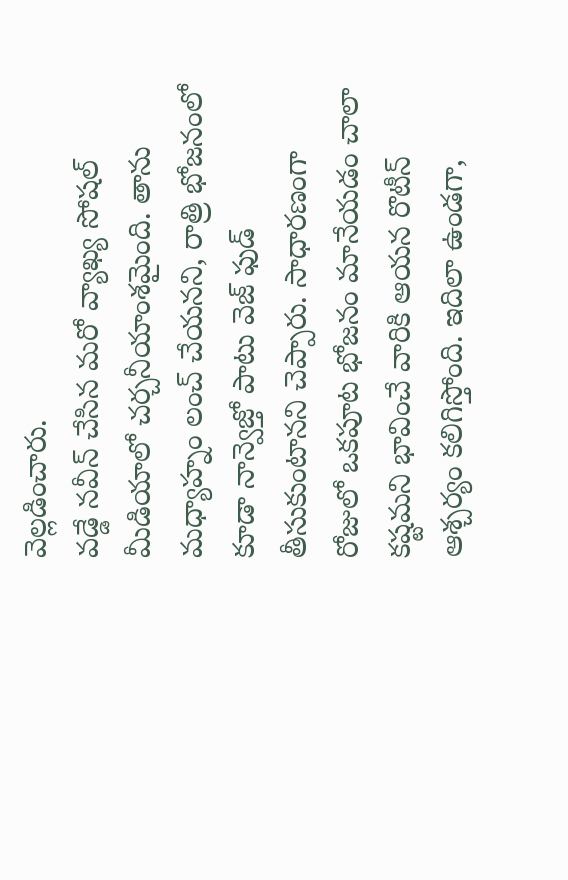వెల్లడించారు.
వడ్డే నవీన్ చేసిన మరో వ్యాఖ్య సోషల్ మీడియాలో చర్చనీయాంశమైంది. తాను మధ్యాహ్నం లంచ్ చేయనని, రాత్రి భోజనంలో కూడా నాన్వెజ్తో పాటు వెజ్ ఫుడ్ తీసుకుంటానని చెప్పారు. సాధారణంగా రోజులో ఒకపూట భోజనం మానేయడం చాలా కష్టమని భావించే వారికి ఆయన రొటీన్ ఆశ్చర్యం కలిగిస్తోంది. ఇదిలా ఉండగా,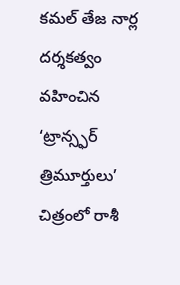కమల్ తేజ నార్ల దర్శకత్వం వహించిన ‘ట్రాన్స్ఫర్ త్రిమూర్తులు’ చిత్రంలో రాశీ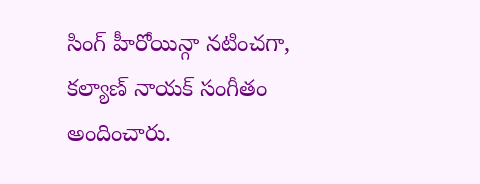సింగ్ హీరోయిన్గా నటించగా, కల్యాణ్ నాయక్ సంగీతం అందించారు.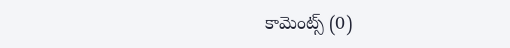కామెంట్స్ (0)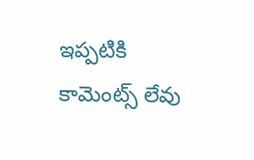ఇప్పటికి కామెంట్స్ లేవు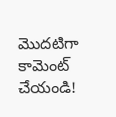మొదటిగా కామెంట్ చేయండి!